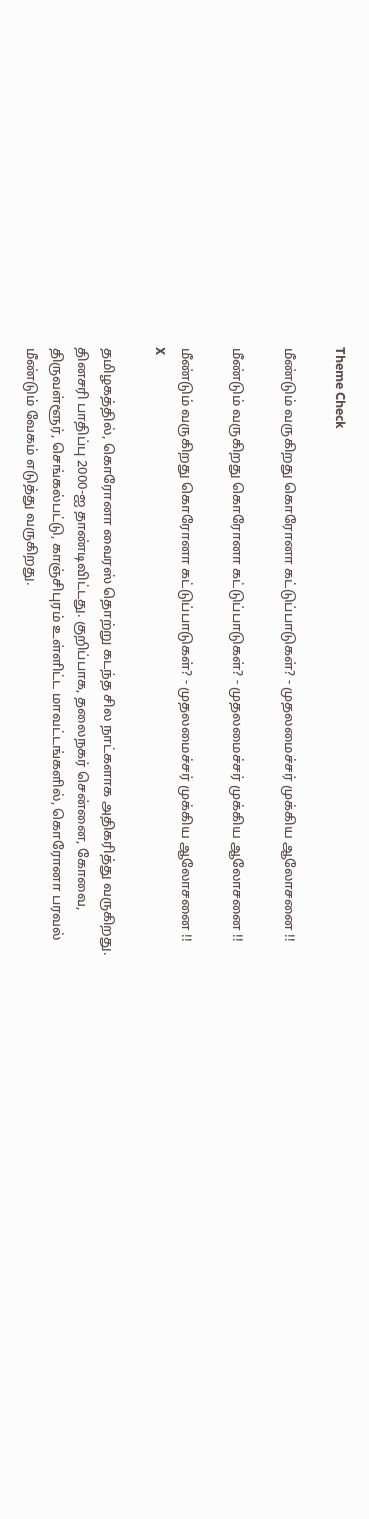Theme Check

மீண்டும் வருகிறது கொரோனா கட்டுப்பாடுகள்? - முதலமைச்சர் முக்கிய ஆலோசனை !!

மீண்டும் வருகிறது கொரோனா கட்டுப்பாடுகள்? - முதலமைச்சர் முக்கிய ஆலோசனை !!

மீண்டும் வருகிறது கொரோனா கட்டுப்பாடுகள்? - முதலமைச்சர் முக்கிய ஆலோசனை !!
X

தமிழகத்தில், கொரோனா வைரஸ் தொற்று கடந்த சில நாட்களாக அதிகரித்து வருகிறது. தினசரி பாதிப்பு 2000-ஐ தாண்டிவிட்டது. குறிப்பாக, தலைநகர் சென்னை, கோவை, திருவள்ளூர், செங்கல்பட்டு, காஞ்சிபுரம் உள்ளிட்ட மாவட்டங்களில், கொரோனா பரவல் மீண்டும் வேகம் எடுத்து வருகிறது.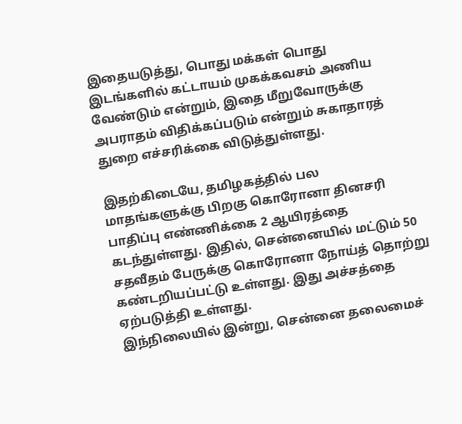இதையடுத்து, பொது மக்கள் பொது இடங்களில் கட்டாயம் முகக்கவசம் அணிய வேண்டும் என்றும், இதை மீறுவோருக்கு அபராதம் விதிக்கப்படும் என்றும் சுகாதாரத் துறை எச்சரிக்கை விடுத்துள்ளது.

இதற்கிடையே, தமிழகத்தில் பல மாதங்களுக்கு பிறகு கொரோனா தினசரி பாதிப்பு எண்ணிக்கை 2 ஆயிரத்தை கடந்துள்ளது. இதில், சென்னையில் மட்டும் 50 சதவீதம் பேருக்கு கொரோனா நோய்த் தொற்று கண்டறியப்பட்டு உள்ளது. இது அச்சத்தை ஏற்படுத்தி உள்ளது.
இந்நிலையில் இன்று, சென்னை தலைமைச்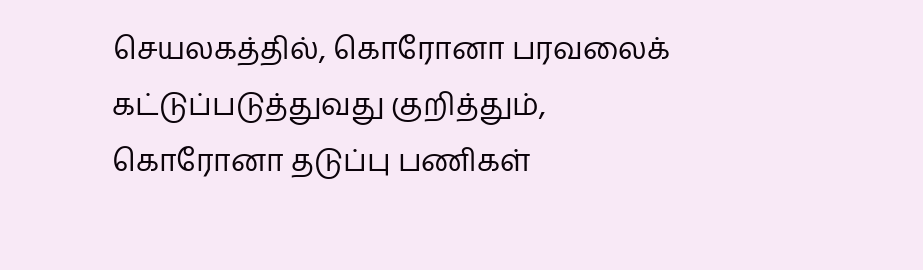செயலகத்தில், கொரோனா பரவலைக் கட்டுப்படுத்துவது குறித்தும், கொரோனா தடுப்பு பணிகள்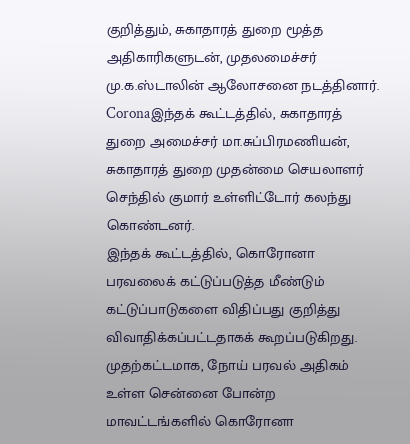குறித்தும், சுகாதாரத் துறை மூத்த அதிகாரிகளுடன், முதலமைச்சர் மு.க.ஸ்டாலின் ஆலோசனை நடத்தினார்.
Coronaஇந்தக் கூட்டத்தில், சுகாதாரத் துறை அமைச்சர் மா.சுப்பிரமணியன், சுகாதாரத் துறை முதன்மை செயலாளர் செந்தில் குமார் உள்ளிட்டோர் கலந்து கொண்டனர்.
இந்தக் கூட்டத்தில், கொரோனா பரவலைக் கட்டுப்படுத்த மீண்டும் கட்டுப்பாடுகளை விதிப்பது குறித்து விவாதிக்கப்பட்டதாகக் கூறப்படுகிறது. முதற்கட்டமாக, நோய் பரவல் அதிகம் உள்ள சென்னை போன்ற மாவட்டங்களில் கொரோனா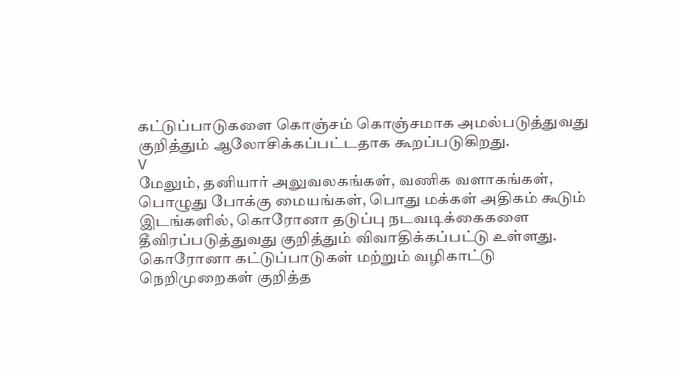கட்டுப்பாடுகளை கொஞ்சம் கொஞ்சமாக அமல்படுத்துவது குறித்தும் ஆலோசிக்கப்பட்டதாக கூறப்படுகிறது.
V
மேலும், தனியார் அலுவலகங்கள், வணிக வளாகங்கள், பொழுது போக்கு மையங்கள், பொது மக்கள் அதிகம் கூடும் இடங்களில், கொரோனா தடுப்பு நடவடிக்கைகளை தீவிரப்படுத்துவது குறித்தும் விவாதிக்கப்பட்டு உள்ளது. கொரோனா கட்டுப்பாடுகள் மற்றும் வழிகாட்டு நெறிமுறைகள் குறித்த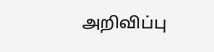அறிவிப்பு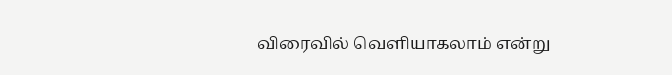விரைவில் வெளியாகலாம் என்று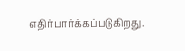எதிர்பார்க்கப்படுகிறது.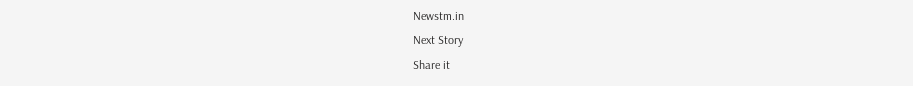Newstm.in
Next Story
Share it